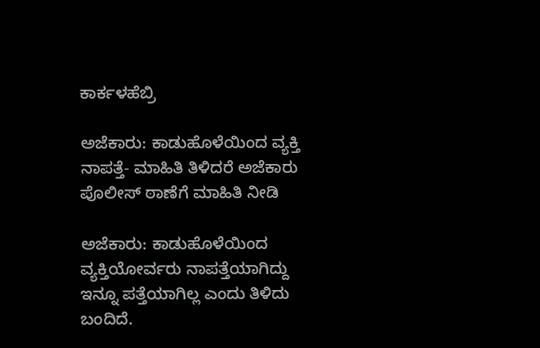ಕಾರ್ಕಳಹೆಬ್ರಿ

ಅಜೆಕಾರು: ಕಾಡುಹೊಳೆಯಿಂದ ವ್ಯಕ್ತಿ ನಾಪತ್ತೆ- ಮಾಹಿತಿ ತಿಳಿದರೆ ಅಜೆಕಾರು ಪೊಲೀಸ್ ಠಾಣೆಗೆ ಮಾಹಿತಿ ನೀಡಿ

ಅಜೆಕಾರು: ಕಾಡುಹೊಳೆಯಿಂದ ವ್ಯಕ್ತಿಯೋರ್ವರು ನಾಪತ್ತೆಯಾಗಿದ್ದು ಇನ್ನೂ ಪತ್ತೆಯಾಗಿಲ್ಲ ಎಂದು ತಿಳಿದು ಬಂದಿದೆ.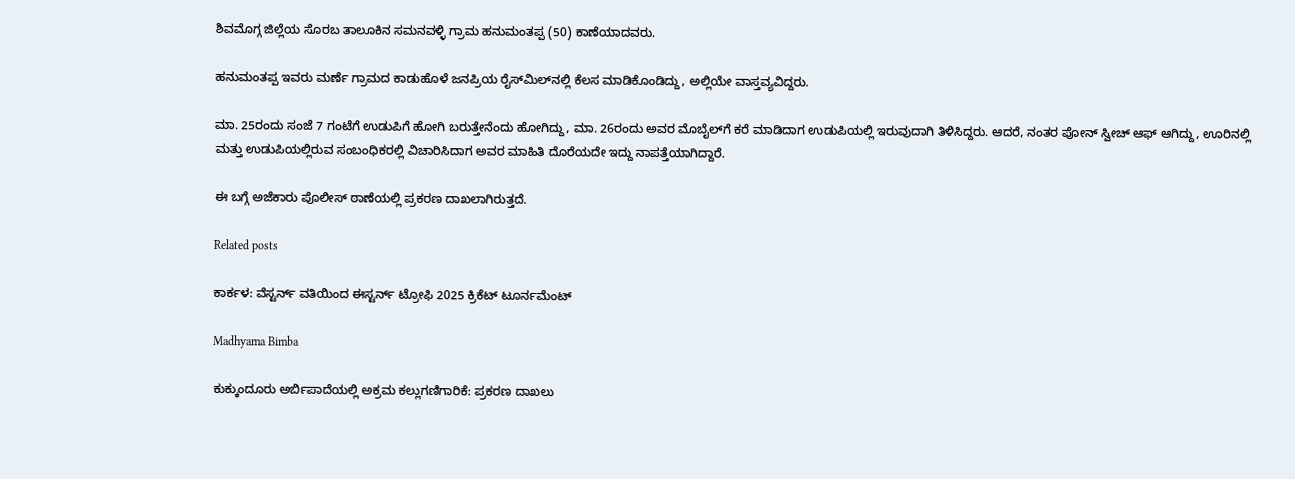ಶಿವಮೊಗ್ಗ ಜಿಲ್ಲೆಯ ಸೊರಬ ತಾಲೂಕಿನ ಸಮನವಳ್ಳಿ ಗ್ರಾಮ ಹನುಮಂತಪ್ಪ (50) ಕಾಣೆಯಾದವರು.

ಹನುಮಂತಪ್ಪ ಇವರು ಮರ್ಣೆ ಗ್ರಾಮದ ಕಾಡುಹೊಳೆ ಜನಪ್ರಿಯ ರೈಸ್‌ಮಿಲ್‌ನಲ್ಲಿ ಕೆಲಸ ಮಾಡಿಕೊಂಡಿದ್ದು, ಅಲ್ಲಿಯೇ ವಾಸ್ತವ್ಯವಿದ್ದರು.

ಮಾ. 25ರಂದು ಸಂಜೆ 7 ಗಂಟೆಗೆ ಉಡುಪಿಗೆ ಹೋಗಿ ಬರುತ್ತೇನೆಂದು ಹೋಗಿದ್ದು, ಮಾ. 26ರಂದು ಅವರ ಮೊಬೈಲ್‌ಗೆ ಕರೆ ಮಾಡಿದಾಗ ಉಡುಪಿಯಲ್ಲಿ ಇರುವುದಾಗಿ ತಿಳಿಸಿದ್ದರು. ಆದರೆ, ನಂತರ ಪೋನ್ ಸ್ವೀಚ್ ಆಫ್ ಆಗಿದ್ದು, ಊರಿನಲ್ಲಿ ಮತ್ತು ಉಡುಪಿಯಲ್ಲಿರುವ ಸಂಬಂಧಿಕರಲ್ಲಿ ವಿಚಾರಿಸಿದಾಗ ಅವರ ಮಾಹಿತಿ ದೊರೆಯದೇ ಇದ್ದು ನಾಪತ್ತೆಯಾಗಿದ್ದಾರೆ.

ಈ ಬಗ್ಗೆ ಅಜೆಕಾರು ಪೊಲೀಸ್ ಠಾಣೆಯಲ್ಲಿ ಪ್ರಕರಣ ದಾಖಲಾಗಿರುತ್ತದೆ.

Related posts

ಕಾರ್ಕಳ: ವೆಸ್ಟರ್ನ್ ವತಿಯಿಂದ ಈಸ್ಟರ್ನ್ ಟ್ರೋಫಿ 2025 ಕ್ರಿಕೆಟ್ ಟೂರ್ನಮೆಂಟ್

Madhyama Bimba

ಕುಕ್ಕುಂದೂರು ಅರ್ಬಿಪಾದೆಯಲ್ಲಿ ಅಕ್ರಮ ಕಲ್ಲುಗಣಿಗಾರಿಕೆ: ಪ್ರಕರಣ ದಾಖಲು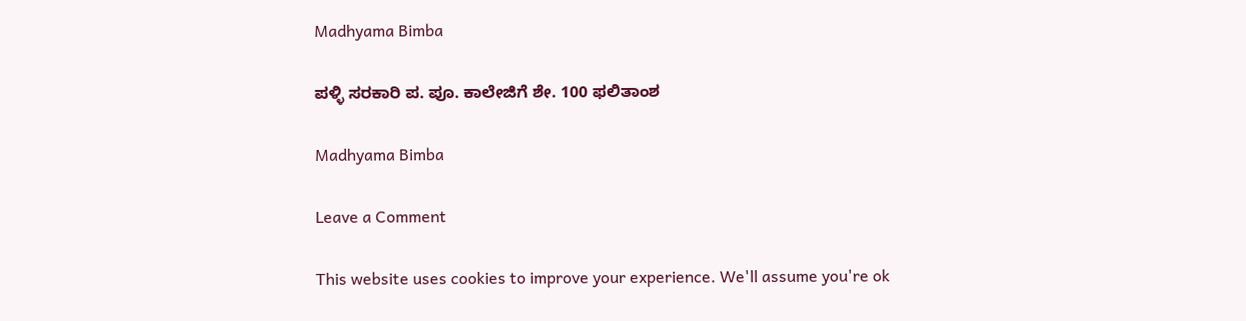Madhyama Bimba

ಪಳ್ಳಿ ಸರಕಾರಿ ಪ. ಪೂ. ಕಾಲೇಜಿಗೆ ಶೇ. 100 ಫಲಿತಾಂಶ

Madhyama Bimba

Leave a Comment

This website uses cookies to improve your experience. We'll assume you're ok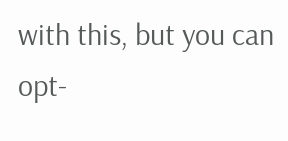with this, but you can opt-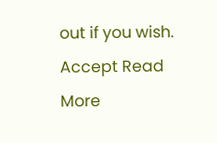out if you wish. Accept Read More